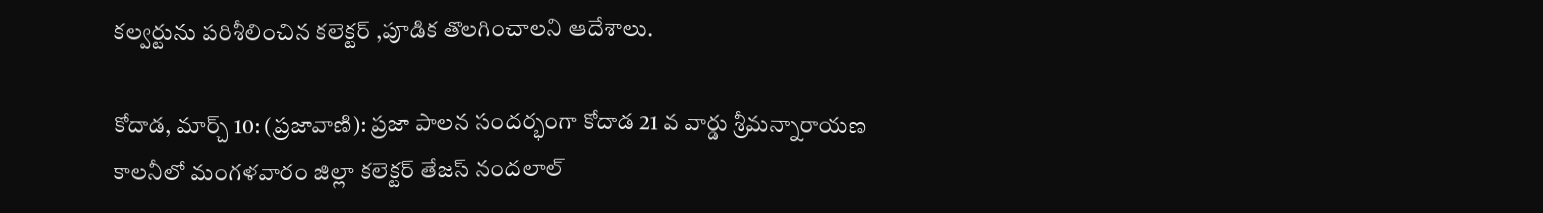కల్వర్టును పరిశీలించిన కలెక్టర్ ,పూడిక తొలగించాలని ఆదేశాలు.

కోదాడ, మార్చ్ 10: (ప్రజావాణి): ప్రజా పాలన సందర్భంగా కోదాడ 21 వ వార్డు శ్రీమన్నారాయణ కాలనీలో మంగళవారం జిల్లా కలెక్టర్ తేజస్ నందలాల్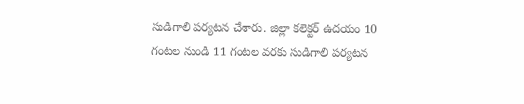సుడిగాలి పర్యటన చేశారు. జిల్లా కలెక్టర్ ఉదయం 10 గంటల నుండి 11 గంటల వరకు సుడిగాలి పర్యటన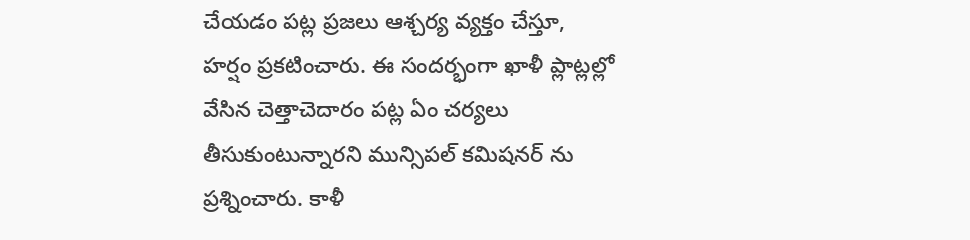చేయడం పట్ల ప్రజలు ఆశ్చర్య వ్యక్తం చేస్తూ, హర్షం ప్రకటించారు. ఈ సందర్భంగా ఖాళీ ప్లాట్లల్లో వేసిన చెత్తాచెదారం పట్ల ఏం చర్యలు తీసుకుంటున్నారని మున్సిపల్ కమిషనర్ ను ప్రశ్నించారు. కాళీ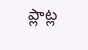ప్లాట్ల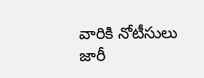వారికి నోటీసులు జారీ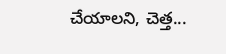చేయాలని, చెత్త...